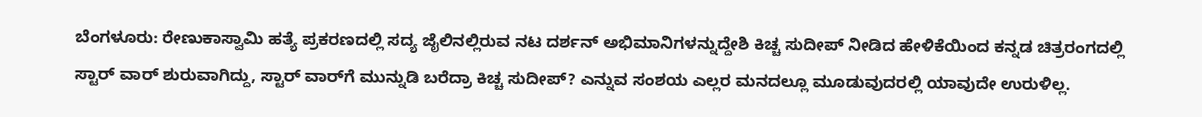ಬೆಂಗಳೂರು: ರೇಣುಕಾಸ್ವಾಮಿ ಹತ್ಯೆ ಪ್ರಕರಣದಲ್ಲಿ ಸದ್ಯ ಜೈಲಿನಲ್ಲಿರುವ ನಟ ದರ್ಶನ್‌ ಅಭಿಮಾನಿಗಳನ್ನುದ್ದೇಶಿ ಕಿಚ್ಚ ಸುದೀಪ್‌ ನೀಡಿದ ಹೇಳಿಕೆಯಿಂದ ಕನ್ನಡ ಚಿತ್ರರಂಗದಲ್ಲಿ ಸ್ಟಾರ್‌ ವಾರ್‌ ಶುರುವಾಗಿದ್ದು, ಸ್ಟಾರ್‌ ವಾರ್‌ಗೆ ಮುನ್ನುಡಿ ಬರೆದ್ರಾ ಕಿಚ್ಚ ಸುದೀಪ್? ಎನ್ನುವ ಸಂಶಯ ಎಲ್ಲರ ಮನದಲ್ಲೂ ಮೂಡುವುದರಲ್ಲಿ ಯಾವುದೇ ಉರುಳಿಲ್ಲ.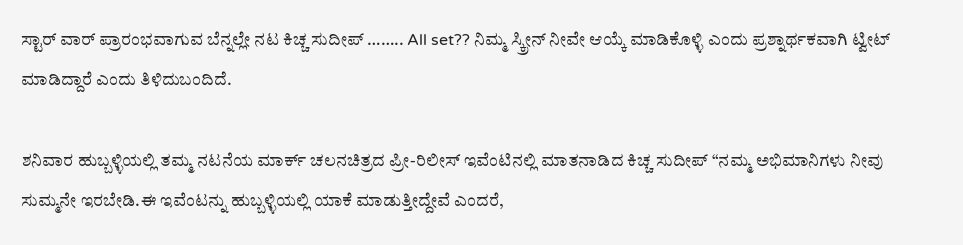ಸ್ಟಾರ್‌ ವಾರ್‌ ಪ್ರಾರಂಭವಾಗುವ ಬೆನ್ನಲ್ಲೇ ನಟ ಕಿಚ್ಚ ಸುದೀಪ್‌ …….. All set?? ನಿಮ್ಮ ಸ್ಕ್ರೀನ್‌ ನೀವೇ ಆಯ್ಕೆ ಮಾಡಿಕೊಳ್ಳಿ ಎಂದು ಪ್ರಶ್ನಾರ್ಥಕವಾಗಿ ಟ್ವೀಟ್‌ ಮಾಡಿದ್ದಾರೆ ಎಂದು ತಿಳಿದುಬಂದಿದೆ.

ಶನಿವಾರ ಹುಬ್ಬಳ್ಳಿಯಲ್ಲಿ ತಮ್ಮ ನಟನೆಯ ಮಾರ್ಕ್‌ ಚಲನಚಿತ್ರದ ಪ್ರೀ-ರಿಲೀಸ್‌ ಇವೆಂಟಿನಲ್ಲಿ ಮಾತನಾಡಿದ ಕಿಚ್ಚ ಸುದೀಪ್‌ “ನಮ್ಮ ಅಭಿಮಾನಿಗಳು ನೀವು ಸುಮ್ಮನೇ ಇರಬೇಡಿ.ಈ ಇವೆಂಟನ್ನು ಹುಬ್ಬಳ್ಳಿಯಲ್ಲಿ ಯಾಕೆ ಮಾಡುತ್ತೀದ್ದೇವೆ ಎಂದರೆ,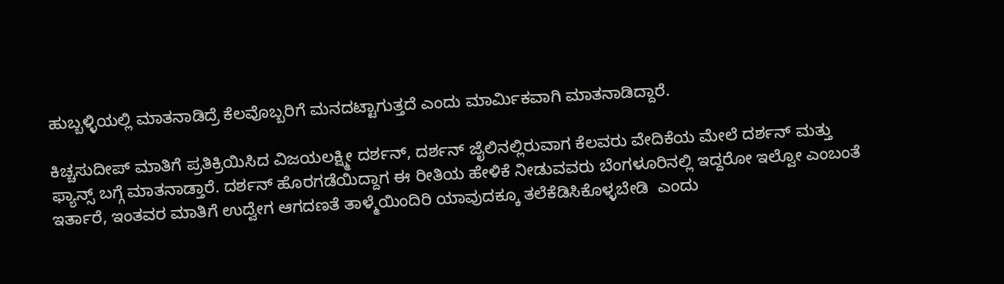ಹುಬ್ಬಳ್ಳಿಯಲ್ಲಿ ಮಾತನಾಡಿದ್ರೆ ಕೆಲವೊಬ್ಬರಿಗೆ ಮನದಟ್ಟಾಗುತ್ತದೆ ಎಂದು ಮಾರ್ಮಿಕವಾಗಿ ಮಾತನಾಡಿದ್ದಾರೆ.

ಕಿಚ್ಚಸುದೀಪ್‌ ಮಾತಿಗೆ ಪ್ರತಿಕ್ರಿಯಿಸಿದ ವಿಜಯಲಕ್ಷ್ಮೀ ದರ್ಶನ್‌, ದರ್ಶನ್‌ ಜೈಲಿನಲ್ಲಿರುವಾಗ ಕೆಲವರು ವೇದಿಕೆಯ ಮೇಲೆ ದರ್ಶನ್‌ ಮತ್ತು ಫ್ಯಾನ್ಸ್‌ ಬಗ್ಗೆ ಮಾತನಾಡ್ತಾರೆ. ದರ್ಶನ್‌ ಹೊರಗಡೆಯಿದ್ದಾಗ ಈ ರೀತಿಯ ಹೇಳಿಕೆ ನೀಡುವವರು ಬೆಂಗಳೂರಿನಲ್ಲಿ ಇದ್ದರೋ ಇಲ್ವೋ ಎಂಬಂತೆ ಇರ್ತಾರೆ, ಇಂತವರ ಮಾತಿಗೆ ಉದ್ವೇಗ ಆಗದಣತೆ ತಾಳ್ಮೆಯಿಂದಿರಿ ಯಾವುದಕ್ಕೂ ತಲೆಕೆಡಿಸಿಕೊಳ್ಳಬೇಡಿ  ಎಂದು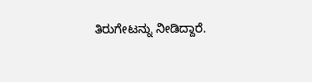ತಿರುಗೇಟನ್ನು ನೀಡಿದ್ದಾರೆ.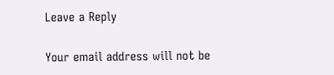Leave a Reply

Your email address will not be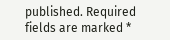published. Required fields are marked *